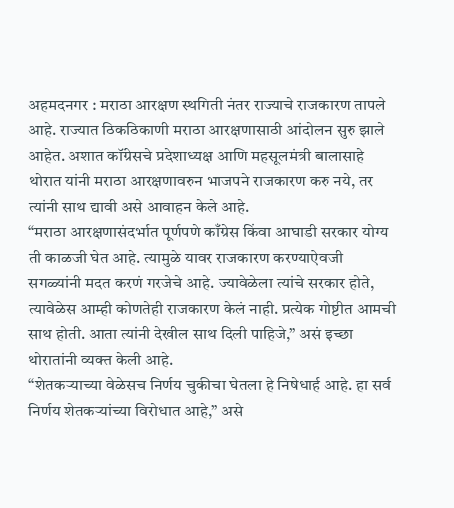अहमदनगर : मराठा आरक्षण स्थगिती नंतर राज्याचे राजकारण तापले आहे. राज्यात ठिकठिकाणी मराठा आरक्षणासाठी आंदोलन सुरु झाले आहेत. अशात कॉंग्रेसचे प्रदेशाध्यक्ष आणि महसूलमंत्री बालासाहे थोरात यांनी मराठा आरक्षणावरुन भाजपने राजकारण करु नये, तर त्यांनी साथ द्यावी असे आवाहन केले आहे.
“मराठा आरक्षणासंदर्भात पूर्णपणे काँग्रेस किंवा आघाडी सरकार योग्य ती काळजी घेत आहे. त्यामुळे यावर राजकारण करण्याऐवजी सगळ्यांनी मदत करणं गरजेचे आहे. ज्यावेळेला त्यांचे सरकार होते, त्यावेळेस आम्ही कोणतेही राजकारण केलं नाही. प्रत्येक गोष्टीत आमची साथ होती. आता त्यांनी देखील साथ दिली पाहिजे,” असं इच्छा थोरातांनी व्यक्त केली आहे.
“शेतकऱ्याच्या वेळेसच निर्णय चुकीचा घेतला हे निषेधार्ह आहे. हा सर्व निर्णय शेतकऱ्यांच्या विरोधात आहे,” असे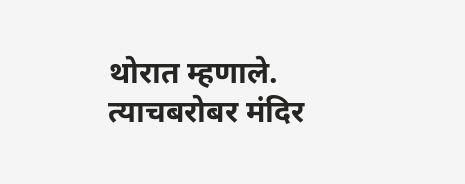थोरात म्हणाले. त्याचबरोबर मंदिर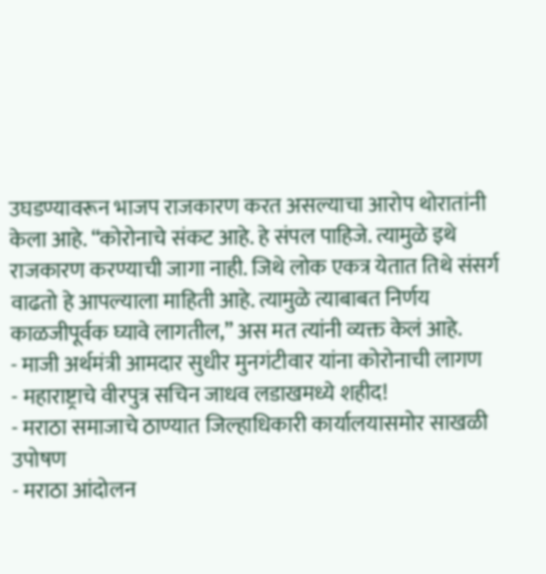उघडण्यावरून भाजप राजकारण करत असल्याचा आरोप थोरातांनी केला आहे. “कोरोनाचे संकट आहे. हे संपल पाहिजे. त्यामुळे इथे राजकारण करण्याची जागा नाही. जिथे लोक एकत्र येतात तिथे संसर्ग वाढतो हे आपल्याला माहिती आहे. त्यामुळे त्याबाबत निर्णय काळजीपूर्वक घ्यावे लागतील,” अस मत त्यांनी व्यक्त केलं आहे.
- माजी अर्थमंत्री आमदार सुधीर मुनगंटीवार यांना कोरोनाची लागण
- महाराष्ट्राचे वीरपुत्र सचिन जाधव लडाखमध्ये शहीद!
- मराठा समाजाचे ठाण्यात जिल्हाधिकारी कार्यालयासमोर साखळी उपोषण
- मराठा आंदोलन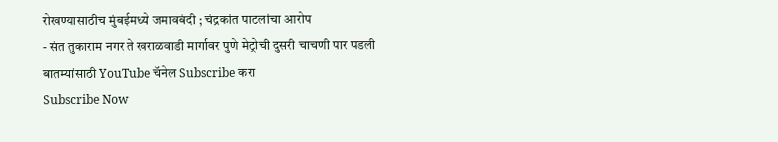रोखण्यासाठीच मुंबईमध्ये जमावबंदी ; चंद्रकांत पाटलांचा आरोप
- संत तुकाराम नगर ते खराळवाडी मार्गावर पुणे मेट्रोची दुसरी चाचणी पार पडली
बातम्यांसाठी YouTube चॅनेल Subscribe करा
Subscribe Now